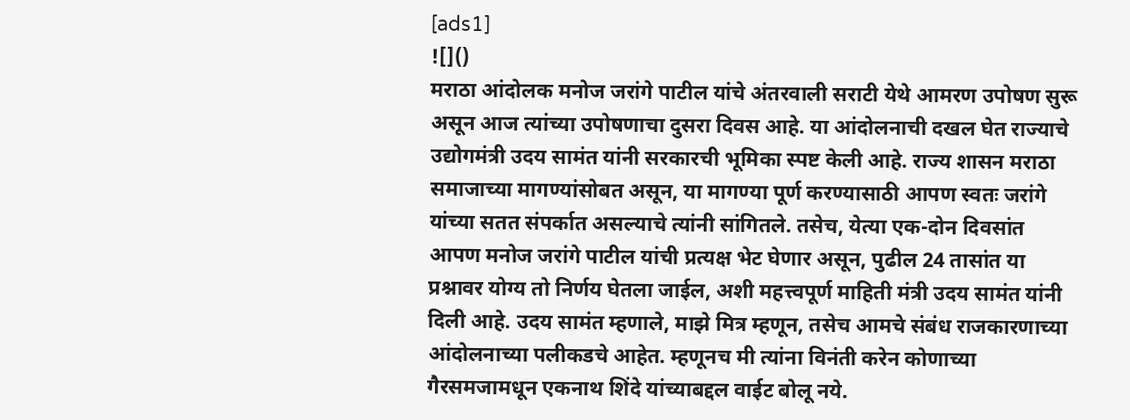[ads1]
![]()
मराठा आंदोलक मनोज जरांगे पाटील यांचे अंतरवाली सराटी येथे आमरण उपोषण सुरू असून आज त्यांच्या उपोषणाचा दुसरा दिवस आहे. या आंदोलनाची दखल घेत राज्याचे उद्योगमंत्री उदय सामंत यांनी सरकारची भूमिका स्पष्ट केली आहे. राज्य शासन मराठा समाजाच्या मागण्यांसोबत असून, या मागण्या पूर्ण करण्यासाठी आपण स्वतः जरांगे यांच्या सतत संपर्कात असल्याचे त्यांनी सांगितले. तसेच, येत्या एक-दोन दिवसांत आपण मनोज जरांगे पाटील यांची प्रत्यक्ष भेट घेणार असून, पुढील 24 तासांत या प्रश्नावर योग्य तो निर्णय घेतला जाईल, अशी महत्त्वपूर्ण माहिती मंत्री उदय सामंत यांनी दिली आहे. उदय सामंत म्हणाले, माझे मित्र म्हणून, तसेच आमचे संबंध राजकारणाच्या आंदोलनाच्या पलीकडचे आहेत. म्हणूनच मी त्यांना विनंती करेन कोणाच्या गैरसमजामधून एकनाथ शिंदे यांच्याबद्दल वाईट बोलू नये.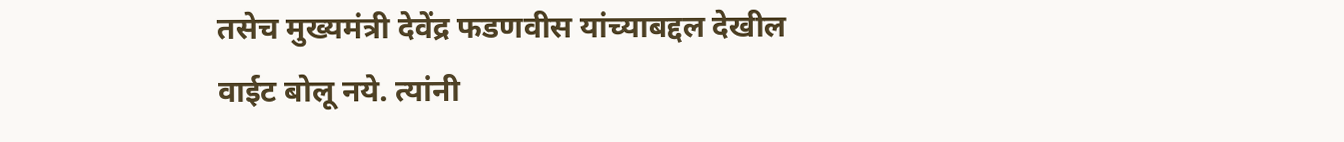तसेच मुख्यमंत्री देवेंद्र फडणवीस यांच्याबद्दल देखील वाईट बोलू नये. त्यांनी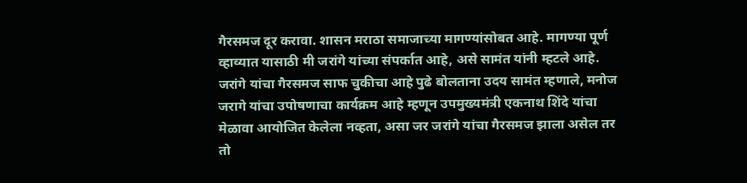गैरसमज दूर करावा. शासन मराठा समाजाच्या मागण्यांसोबत आहे. मागण्या पूर्ण व्हाव्यात यासाठी मी जरांगे यांच्या संपर्कात आहे, असे सामंत यांनी म्हटले आहे. जरांगे यांचा गैरसमज साफ चुकीचा आहे पुढे बोलताना उदय सामंत म्हणाले, मनोज जरागे यांचा उपोषणाचा कार्यक्रम आहे म्हणून उपमुख्यमंत्री एकनाथ शिंदे यांचा मेळावा आयोजित केलेला नव्हता, असा जर जरांगे यांचा गैरसमज झाला असेल तर तो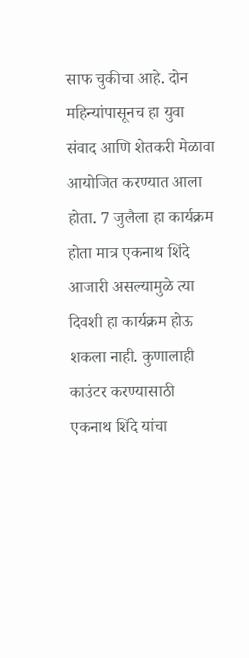साफ चुकीचा आहे. दोन महिन्यांपासूनच हा युवा संवाद आणि शेतकरी मेळावा आयोजित करण्यात आला होता. 7 जुलैला हा कार्यक्रम होता मात्र एकनाथ शिंदे आजारी असल्यामुळे त्या दिवशी हा कार्यक्रम होऊ शकला नाही. कुणालाही काउंटर करण्यासाठी एकनाथ शिंदे यांचा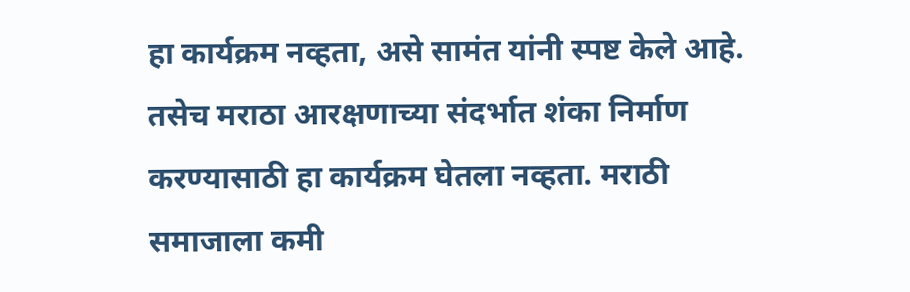हा कार्यक्रम नव्हता, असे सामंत यांनी स्पष्ट केले आहे. तसेच मराठा आरक्षणाच्या संदर्भात शंका निर्माण करण्यासाठी हा कार्यक्रम घेतला नव्हता. मराठी समाजाला कमी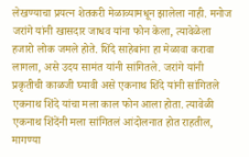लेखण्याचा प्रयत्न शेतकरी मेळाव्यामधून झालेला नाही. मनोज जरांगे यांनी खासदार जाधव यांना फोन केला, त्यावेळेला हजारो लोक जमले होते. शिंदे साहेबांना हा मेळावा करावा लागला, असे उदय सामंत यांनी सांगितले. जरांगे यांनी प्रकृतीची काळजी घ्यावी असे एकनाथ शिंदे यांनी सांगितले एकनाथ शिंदे यांचा मला काल फोन आला होता. त्यावेळी एकनाथ शिंदेंनी मला सांगितलं आंदोलनात होत राहतील, मागण्या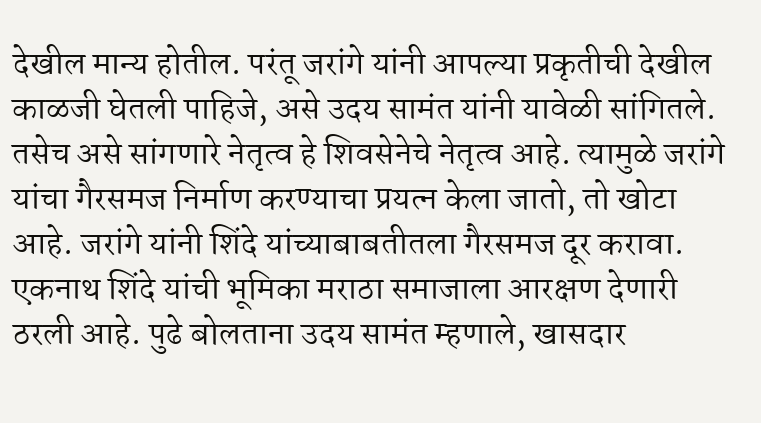देखील मान्य होतील. परंतू जरांगे यांनी आपल्या प्रकृतीची देखील काळजी घेतली पाहिजे, असे उदय सामंत यांनी यावेळी सांगितले. तसेच असे सांगणारे नेतृत्व हे शिवसेनेचे नेतृत्व आहे. त्यामुळे जरांगे यांचा गैरसमज निर्माण करण्याचा प्रयत्न केला जातो, तो खोटा आहे. जरांगे यांनी शिंदे यांच्याबाबतीतला गैरसमज दूर करावा. एकनाथ शिंदे यांची भूमिका मराठा समाजाला आरक्षण देणारी ठरली आहे. पुढे बोलताना उदय सामंत म्हणाले, खासदार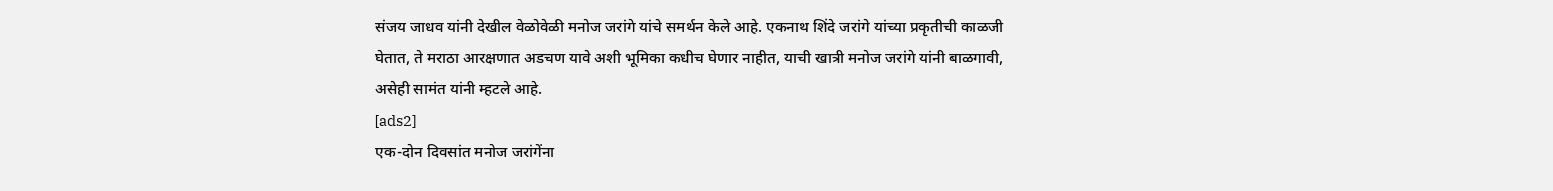संजय जाधव यांनी देखील वेळोवेळी मनोज जरांगे यांचे समर्थन केले आहे. एकनाथ शिंदे जरांगे यांच्या प्रकृतीची काळजी घेतात, ते मराठा आरक्षणात अडचण यावे अशी भूमिका कधीच घेणार नाहीत, याची खात्री मनोज जरांगे यांनी बाळगावी, असेही सामंत यांनी म्हटले आहे.
[ads2]
एक-दोन दिवसांत मनोज जरांगेंना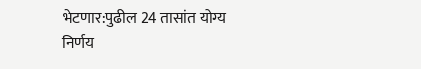भेटणार:पुढील 24 तासांत योग्य निर्णय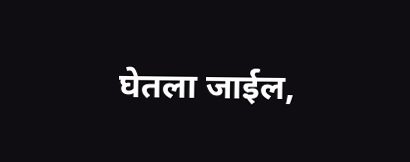घेतला जाईल,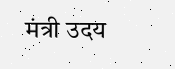मंत्री उदय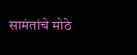सामंतांचे मोठे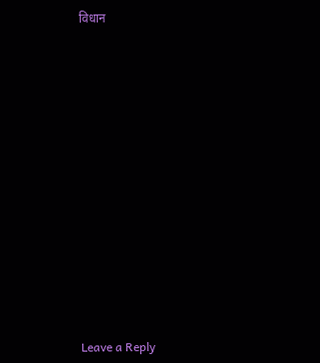विधान
















Leave a Reply